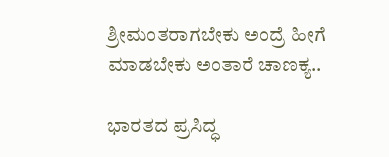ಶ್ರೀಮಂತರಾಗಬೇಕು ಅಂದ್ರೆ ಹೀಗೆ ಮಾಡಬೇಕು ಅಂತಾರೆ ಚಾಣಕ್ಯ..

ಭಾರತದ ಪ್ರಸಿದ್ಧ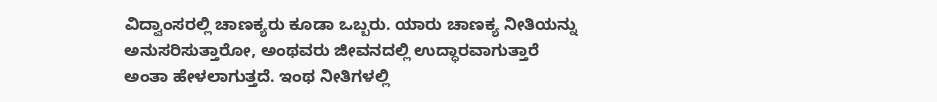ವಿದ್ವಾಂಸರಲ್ಲಿ ಚಾಣಕ್ಯರು ಕೂಡಾ ಒಬ್ಬರು. ಯಾರು ಚಾಣಕ್ಯ ನೀತಿಯನ್ನು ಅನುಸರಿಸುತ್ತಾರೋ, ಅಂಥವರು ಜೀವನದಲ್ಲಿ ಉದ್ಧಾರವಾಗುತ್ತಾರೆ ಅಂತಾ ಹೇಳಲಾಗುತ್ತದೆ. ಇಂಥ ನೀತಿಗಳಲ್ಲಿ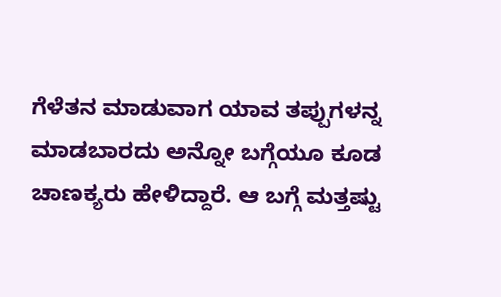ಗೆಳೆತನ ಮಾಡುವಾಗ ಯಾವ ತಪ್ಪುಗಳನ್ನ ಮಾಡಬಾರದು ಅನ್ನೋ ಬಗ್ಗೆಯೂ ಕೂಡ ಚಾಣಕ್ಯರು ಹೇಳಿದ್ದಾರೆ. ಆ ಬಗ್ಗೆ ಮತ್ತಷ್ಟು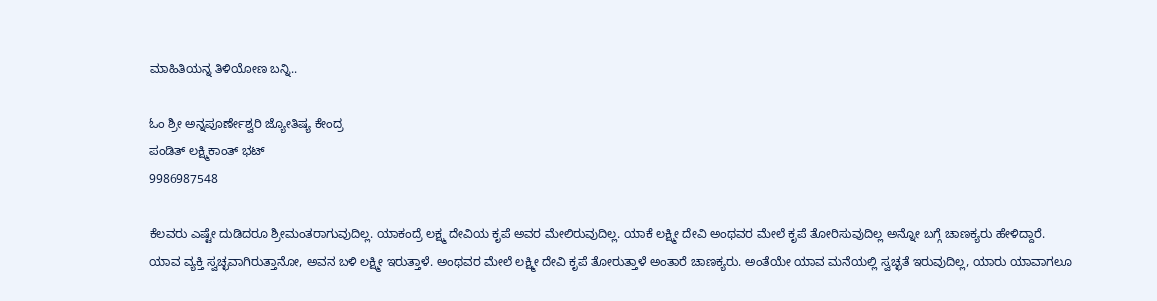ಮಾಹಿತಿಯನ್ನ ತಿಳಿಯೋಣ ಬನ್ನಿ..

ಓಂ ಶ್ರೀ ಅನ್ನಪೂರ್ಣೇಶ್ವರಿ ಜ್ಯೋತಿಷ್ಯ ಕೇಂದ್ರ
ಪಂಡಿತ್ ಲಕ್ಷ್ಮಿಕಾಂತ್ ಭಟ್
9986987548

ಕೆಲವರು ಎಷ್ಟೇ ದುಡಿದರೂ ಶ್ರೀಮಂತರಾಗುವುದಿಲ್ಲ. ಯಾಕಂದ್ರೆ ಲಕ್ಷ್ಮ ದೇವಿಯ ಕೃಪೆ ಅವರ ಮೇಲಿರುವುದಿಲ್ಲ. ಯಾಕೆ ಲಕ್ಷ್ಮೀ ದೇವಿ ಅಂಥವರ ಮೇಲೆ ಕೃಪೆ ತೋರಿಸುವುದಿಲ್ಲ ಅನ್ನೋ ಬಗ್ಗೆ ಚಾಣಕ್ಯರು ಹೇಳಿದ್ದಾರೆ. ಯಾವ ವ್ಯಕ್ತಿ ಸ್ವಚ್ಛವಾಗಿರುತ್ತಾನೋ, ಅವನ ಬಳಿ ಲಕ್ಷ್ಮೀ ಇರುತ್ತಾಳೆ. ಅಂಥವರ ಮೇಲೆ ಲಕ್ಷ್ಮೀ ದೇವಿ ಕೃಪೆ ತೋರುತ್ತಾಳೆ ಅಂತಾರೆ ಚಾಣಕ್ಯರು. ಅಂತೆಯೇ ಯಾವ ಮನೆಯಲ್ಲಿ ಸ್ವಚ್ಛತೆ ಇರುವುದಿಲ್ಲ, ಯಾರು ಯಾವಾಗಲೂ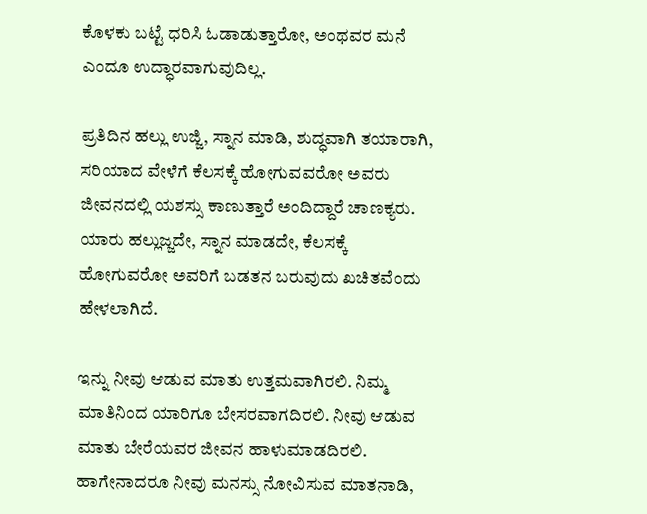ಕೊಳಕು ಬಟ್ಟೆ ಧರಿಸಿ ಓಡಾಡುತ್ತಾರೋ, ಅಂಥವರ ಮನೆ ಎಂದೂ ಉದ್ಧಾರವಾಗುವುದಿಲ್ಲ.

ಪ್ರತಿದಿನ ಹಲ್ಲು ಉಜ್ಜಿ, ಸ್ನಾನ ಮಾಡಿ, ಶುದ್ಧವಾಗಿ ತಯಾರಾಗಿ, ಸರಿಯಾದ ವೇಳೆಗೆ ಕೆಲಸಕ್ಕೆ ಹೋಗುವವರೋ ಅವರು ಜೀವನದಲ್ಲಿ ಯಶಸ್ಸು ಕಾಣುತ್ತಾರೆ ಅಂದಿದ್ದಾರೆ ಚಾಣಕ್ಯರು. ಯಾರು ಹಲ್ಲುಜ್ಜದೇ, ಸ್ನಾನ ಮಾಡದೇ, ಕೆಲಸಕ್ಕೆ ಹೋಗುವರೋ ಅವರಿಗೆ ಬಡತನ ಬರುವುದು ಖಚಿತವೆಂದು ಹೇಳಲಾಗಿದೆ.

ಇನ್ನು ನೀವು ಆಡುವ ಮಾತು ಉತ್ತಮವಾಗಿರಲಿ. ನಿಮ್ಮ ಮಾತಿನಿಂದ ಯಾರಿಗೂ ಬೇಸರವಾಗದಿರಲಿ. ನೀವು ಆಡುವ ಮಾತು ಬೇರೆಯವರ ಜೀವನ ಹಾಳುಮಾಡದಿರಲಿ. ಹಾಗೇನಾದರೂ ನೀವು ಮನಸ್ಸು ನೋವಿಸುವ ಮಾತನಾಡಿ,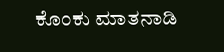ಕೊಂಕು ಮಾತನಾಡಿ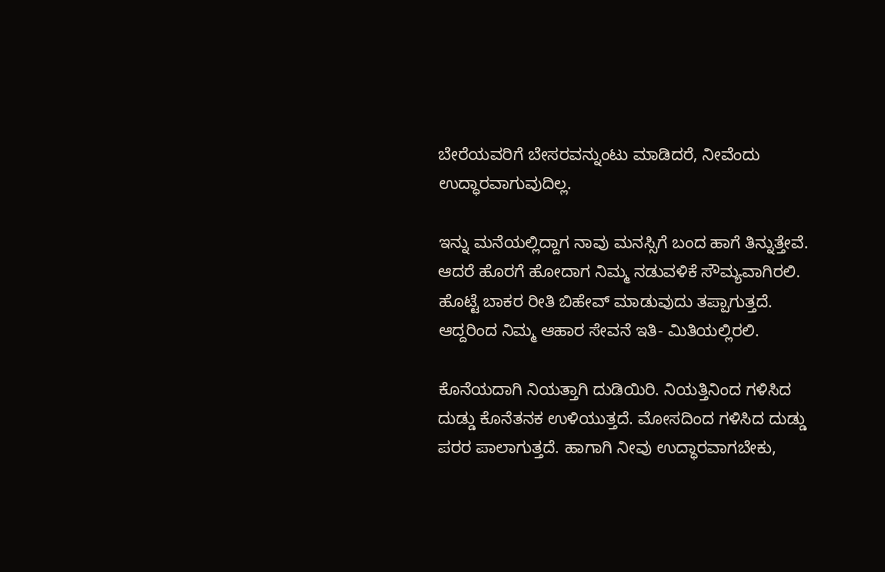ಬೇರೆಯವರಿಗೆ ಬೇಸರವನ್ನುಂಟು ಮಾಡಿದರೆ, ನೀವೆಂದು ಉದ್ಧಾರವಾಗುವುದಿಲ್ಲ.

ಇನ್ನು ಮನೆಯಲ್ಲಿದ್ದಾಗ ನಾವು ಮನಸ್ಸಿಗೆ ಬಂದ ಹಾಗೆ ತಿನ್ನುತ್ತೇವೆ. ಆದರೆ ಹೊರಗೆ ಹೋದಾಗ ನಿಮ್ಮ ನಡುವಳಿಕೆ ಸೌಮ್ಯವಾಗಿರಲಿ. ಹೊಟ್ಟೆ ಬಾಕರ ರೀತಿ ಬಿಹೇವ್ ಮಾಡುವುದು ತಪ್ಪಾಗುತ್ತದೆ. ಆದ್ದರಿಂದ ನಿಮ್ಮ ಆಹಾರ ಸೇವನೆ ಇತಿ- ಮಿತಿಯಲ್ಲಿರಲಿ.

ಕೊನೆಯದಾಗಿ ನಿಯತ್ತಾಗಿ ದುಡಿಯಿರಿ. ನಿಯತ್ತಿನಿಂದ ಗಳಿಸಿದ ದುಡ್ಡು ಕೊನೆತನಕ ಉಳಿಯುತ್ತದೆ. ಮೋಸದಿಂದ ಗಳಿಸಿದ ದುಡ್ಡು ಪರರ ಪಾಲಾಗುತ್ತದೆ. ಹಾಗಾಗಿ ನೀವು ಉದ್ಧಾರವಾಗಬೇಕು,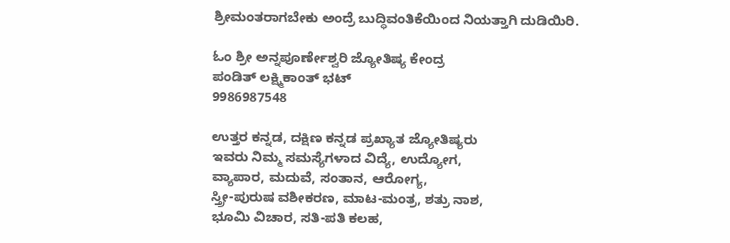ಶ್ರೀಮಂತರಾಗಬೇಕು ಅಂದ್ರೆ ಬುದ್ಧಿವಂತಿಕೆಯಿಂದ ನಿಯತ್ತಾಗಿ ದುಡಿಯಿರಿ.

ಓಂ ಶ್ರೀ ಅನ್ನಪೂರ್ಣೇಶ್ವರಿ ಜ್ಯೋತಿಷ್ಯ ಕೇಂದ್ರ
ಪಂಡಿತ್ ಲಕ್ಷ್ಮಿಕಾಂತ್ ಭಟ್
9986987548

ಉತ್ತರ ಕನ್ನಡ, ದಕ್ಷಿಣ ಕನ್ನಡ ಪ್ರಖ್ಯಾತ ಜ್ಯೋತಿಷ್ಯರು
ಇವರು ನಿಮ್ಮ ಸಮಸ್ಯೆಗಳಾದ ವಿದ್ಯೆ, ಉದ್ಯೋಗ,
ವ್ಯಾಪಾರ, ಮದುವೆ, ಸಂತಾನ, ಆರೋಗ್ಯ,
ಸ್ತ್ರೀ-ಪುರುಷ ವಶೀಕರಣ, ಮಾಟ-ಮಂತ್ರ, ಶತ್ರು ನಾಶ,
ಭೂಮಿ ವಿಚಾರ, ಸತಿ-ಪತಿ ಕಲಹ,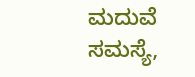ಮದುವೆ ಸಮಸ್ಯೆ,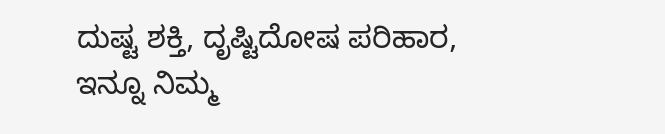ದುಷ್ಟ ಶಕ್ತಿ, ದೃಷ್ಟಿದೋಷ ಪರಿಹಾರ,
ಇನ್ನೂ ನಿಮ್ಮ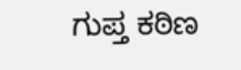ಗುಪ್ತ ಕಠಿಣ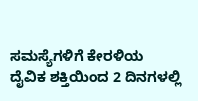ಸಮಸ್ಯೆಗಳಿಗೆ ಕೇರಳಿಯ
ದೈವಿಕ ಶಕ್ತಿಯಿಂದ 2 ದಿನಗಳಲ್ಲಿ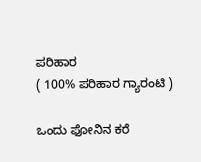ಪರಿಹಾರ
( 100% ಪರಿಹಾರ ಗ್ಯಾರಂಟಿ )

ಒಂದು ಫೋನಿನ ಕರೆ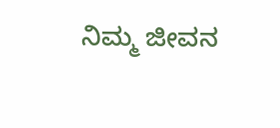ನಿಮ್ಮ ಜೀವನ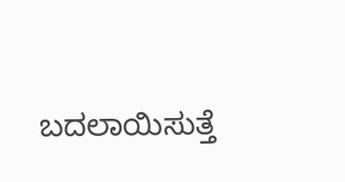ಬದಲಾಯಿಸುತ್ತೆ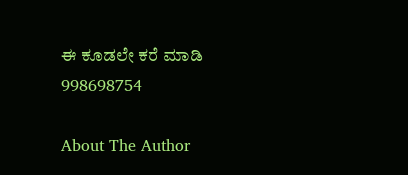ಈ ಕೂಡಲೇ ಕರೆ ಮಾಡಿ
998698754

About The Author